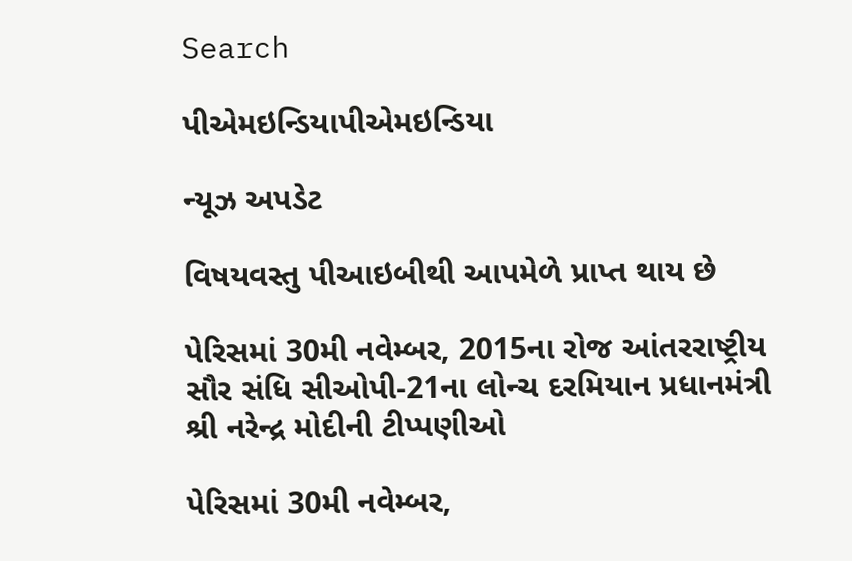Search

પીએમઇન્ડિયાપીએમઇન્ડિયા

ન્યૂઝ અપડેટ

વિષયવસ્તુ પીઆઇબીથી આપમેળે પ્રાપ્ત થાય છે

પેરિસમાં 30મી નવેમ્બર, 2015ના રોજ આંતરરાષ્ટ્રીય સૌર સંધિ સીઓપી-21ના લોન્ચ દરમિયાન પ્રધાનમંત્રી શ્રી નરેન્દ્ર મોદીની ટીપ્પણીઓ

પેરિસમાં 30મી નવેમ્બર,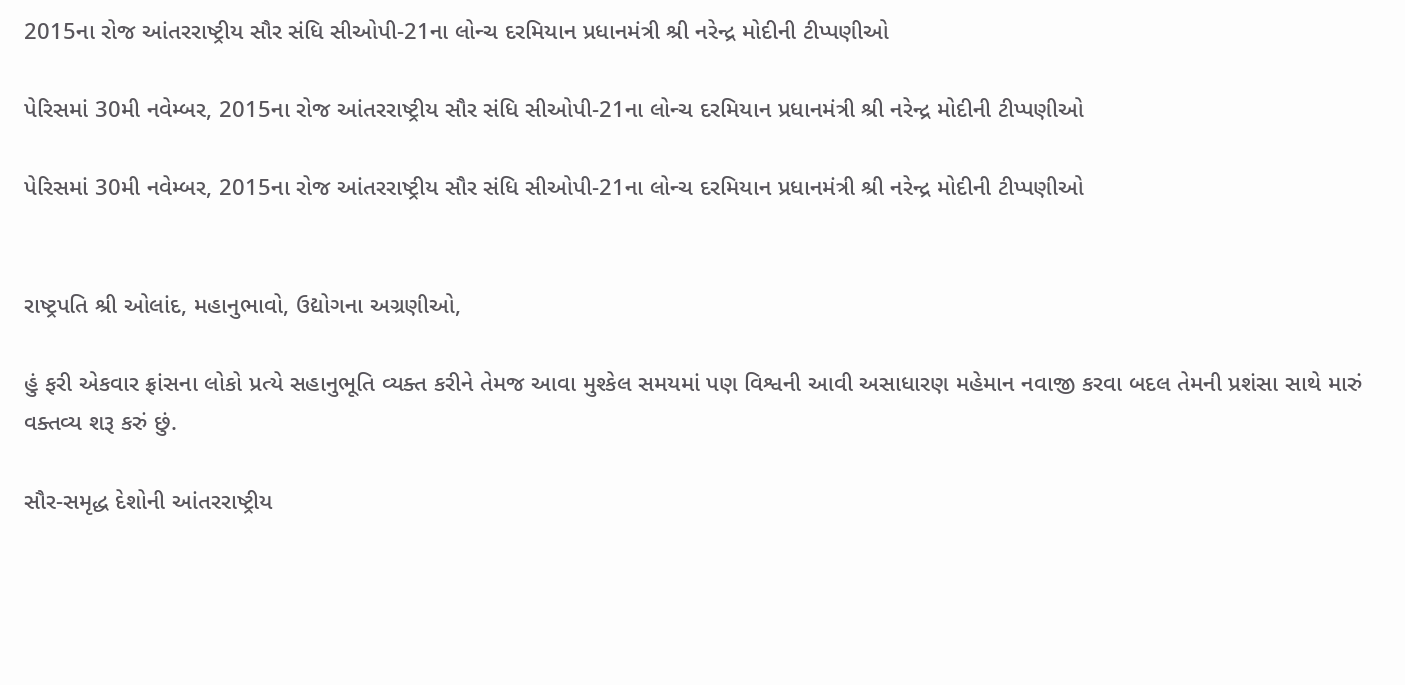2015ના રોજ આંતરરાષ્ટ્રીય સૌર સંધિ સીઓપી-21ના લોન્ચ દરમિયાન પ્રધાનમંત્રી શ્રી નરેન્દ્ર મોદીની ટીપ્પણીઓ

પેરિસમાં 30મી નવેમ્બર, 2015ના રોજ આંતરરાષ્ટ્રીય સૌર સંધિ સીઓપી-21ના લોન્ચ દરમિયાન પ્રધાનમંત્રી શ્રી નરેન્દ્ર મોદીની ટીપ્પણીઓ

પેરિસમાં 30મી નવેમ્બર, 2015ના રોજ આંતરરાષ્ટ્રીય સૌર સંધિ સીઓપી-21ના લોન્ચ દરમિયાન પ્રધાનમંત્રી શ્રી નરેન્દ્ર મોદીની ટીપ્પણીઓ


રાષ્ટ્રપતિ શ્રી ઓલાંદ, મહાનુભાવો, ઉદ્યોગના અગ્રણીઓ,

હું ફરી એકવાર ફ્રાંસના લોકો પ્રત્યે સહાનુભૂતિ વ્યક્ત કરીને તેમજ આવા મુશ્કેલ સમયમાં પણ વિશ્વની આવી અસાધારણ મહેમાન નવાજી કરવા બદલ તેમની પ્રશંસા સાથે મારું વક્તવ્ય શરૂ કરું છું.

સૌર-સમૃદ્ધ દેશોની આંતરરાષ્ટ્રીય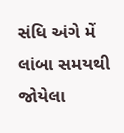સંધિ અંગે મેં લાંબા સમયથી જોયેલા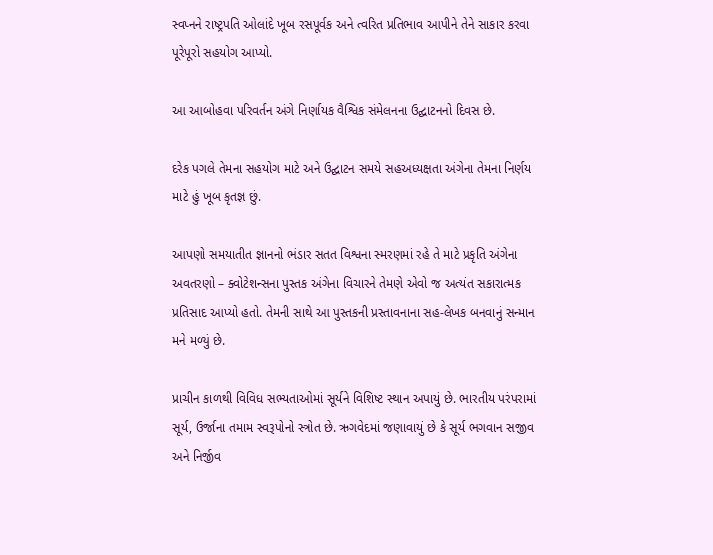સ્વપ્નને રાષ્ટ્રપતિ ઓલાંદે ખૂબ રસપૂર્વક અને ત્વરિત પ્રતિભાવ આપીને તેને સાકાર કરવા પૂરેપૂરો સહયોગ આપ્યો.

આ આબોહવા પરિવર્તન અંગે નિર્ણાયક વૈશ્વિક સંમેલનના ઉદ્ઘાટનનો દિવસ છે.

દરેક પગલે તેમના સહયોગ માટે અને ઉદ્ઘાટન સમયે સહઅધ્યક્ષતા અંગેના તેમના નિર્ણય માટે હું ખૂબ કૃતજ્ઞ છું.

આપણો સમયાતીત જ્ઞાનનો ભંડાર સતત વિશ્વના સ્મરણમાં રહે તે માટે પ્રકૃતિ અંગેના અવતરણો – ક્વોટેશન્સના પુસ્તક અંગેના વિચારને તેમણે એવો જ અત્યંત સકારાત્મક પ્રતિસાદ આપ્યો હતો. તેમની સાથે આ પુસ્તકની પ્રસ્તાવનાના સહ-લેખક બનવાનું સન્માન મને મળ્યું છે.

પ્રાચીન કાળથી વિવિધ સભ્યતાઓમાં સૂર્યને વિશિષ્ટ સ્થાન અપાયું છે. ભારતીય પરંપરામાં સૂર્ય, ઉર્જાના તમામ સ્વરૂપોનો સ્ત્રોત છે. ઋગવેદમાં જણાવાયું છે કે સૂર્ય ભગવાન સજીવ અને નિર્જીવ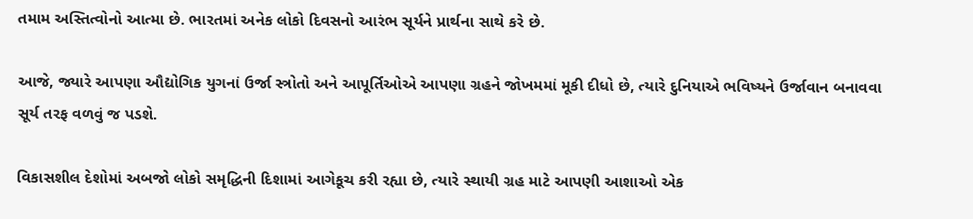તમામ અસ્તિત્વોનો આત્મા છે. ભારતમાં અનેક લોકો દિવસનો આરંભ સૂર્યને પ્રાર્થના સાથે કરે છે.

આજે, જ્યારે આપણા ઔદ્યોગિક યુગનાં ઉર્જા સ્ત્રોતો અને આપૂર્તિઓએ આપણા ગ્રહને જોખમમાં મૂકી દીધો છે, ત્યારે દુનિયાએ ભવિષ્યને ઉર્જાવાન બનાવવા સૂર્ય તરફ વળવું જ પડશે.

વિકાસશીલ દેશોમાં અબજો લોકો સમૃદ્ધિની દિશામાં આગેકૂચ કરી રહ્યા છે, ત્યારે સ્થાયી ગ્રહ માટે આપણી આશાઓ એક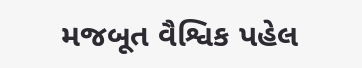મજબૂત વૈશ્વિક પહેલ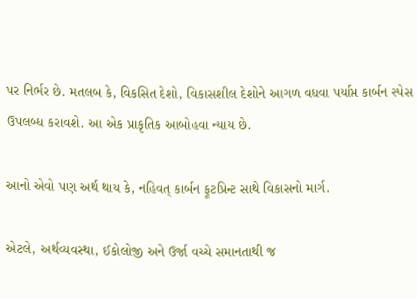પર નિર્ભર છે. મતલબ કે, વિકસિત દેશો, વિકાસશીલ દેશોને આગળ વધવા પર્યાપ્ત કાર્બન સ્પેસ ઉપલબ્ધ કરાવશે. આ એક પ્રાકૃતિક આબોહવા ન્યાય છે.

આનો એવો પણ અર્થ થાય કે, નહિવત્ કાર્બન ફૂટપ્રિન્ટ સાથે વિકાસનો માર્ગ.

એટલે, અર્થવ્યવસ્થા, ઈકોલોજી અને ઉર્જા વચ્ચે સમાનતાથી જ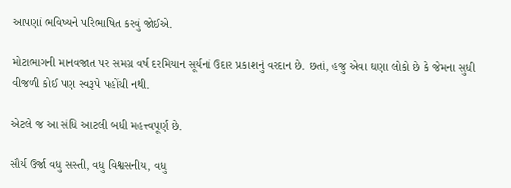આપણાં ભવિષ્યને પરિભાષિત કરવું જોઈએ.

મોટાભાગની માનવજાત પર સમગ્ર વર્ષ દરમિયાન સૂર્યનાં ઉદાર પ્રકાશનું વરદાન છે. છતાં, હજુ એવા ઘણા લોકો છે કે જેમના સુધી વીજળી કોઈ પણ સ્વરૂપે પહોંચી નથી.

એટલે જ આ સંધિ આટલી બધી મહત્ત્વપૂર્ણ છે.

સૌર્ય ઉર્જા વધુ સસ્તી, વધુ વિશ્વસનીય, વધુ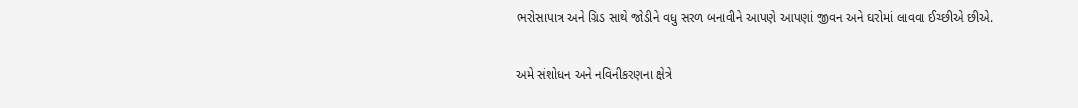ભરોસાપાત્ર અને ગ્રિડ સાથે જોડીને વધુ સરળ બનાવીને આપણે આપણાં જીવન અને ઘરોમાં લાવવા ઈચ્છીએ છીએ.

અમે સંશોધન અને નવિનીકરણના ક્ષેત્રે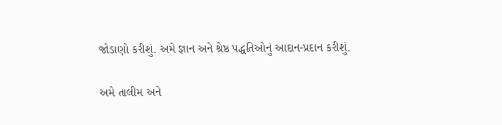જોડાણો કરીશું. અમે જ્ઞાન અને શ્રેષ્ઠ પદ્ધતિઓનું આદાન-પ્રદાન કરીશું.

અમે તાલીમ અને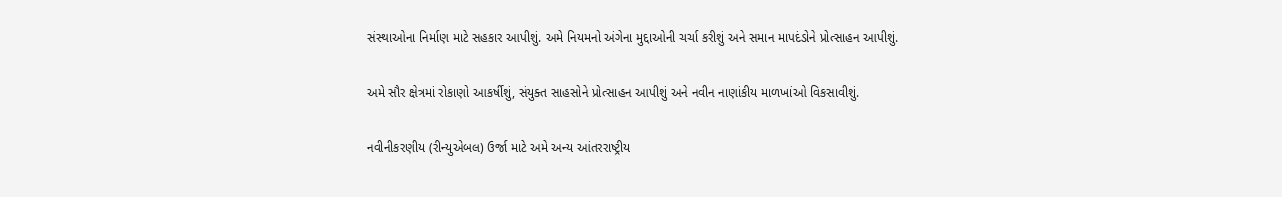સંસ્થાઓના નિર્માણ માટે સહકાર આપીશું. અમે નિયમનો અંગેના મુદ્દાઓની ચર્ચા કરીશું અને સમાન માપદંડોને પ્રોત્સાહન આપીશું.

અમે સૌર ક્ષેત્રમાં રોકાણો આકર્ષીશું, સંયુક્ત સાહસોને પ્રોત્સાહન આપીશું અને નવીન નાણાંકીય માળખાંઓ વિકસાવીશું.

નવીનીકરણીય (રીન્યુએબલ) ઉર્જા માટે અમે અન્ય આંતરરાષ્ટ્રીય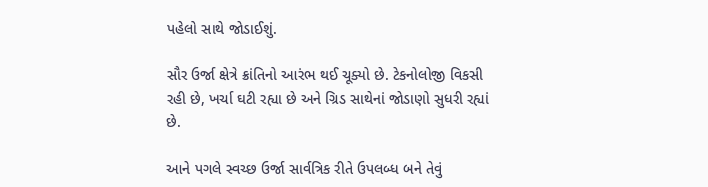પહેલો સાથે જોડાઈશું.

સૌર ઉર્જા ક્ષેત્રે ક્રાંતિનો આરંભ થઈ ચૂક્યો છે. ટેકનોલોજી વિકસી રહી છે, ખર્ચા ઘટી રહ્યા છે અને ગ્રિડ સાથેનાં જોડાણો સુધરી રહ્યાં છે.

આને પગલે સ્વચ્છ ઉર્જા સાર્વત્રિક રીતે ઉપલબ્ધ બને તેવું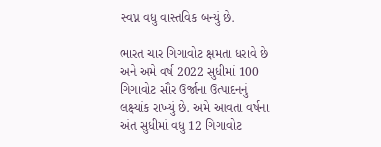સ્વપ્ન વધુ વાસ્તવિક બન્યું છે.

ભારત ચાર ગિગાવોટ ક્ષમતા ધરાવે છે અને અમે વર્ષ 2022 સુધીમાં 100 ગિગાવોટ સૌર ઉર્જાના ઉત્પાદનનું લક્ષ્યાંક રાખ્યું છે. અમે આવતા વર્ષના અંત સુધીમાં વધુ 12 ગિગાવોટ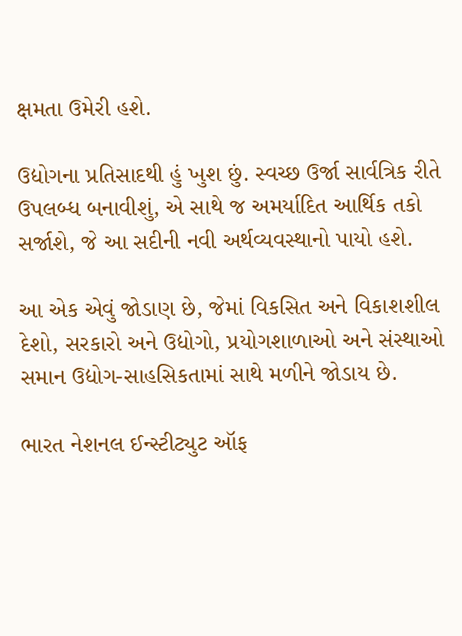ક્ષમતા ઉમેરી હશે.

ઉદ્યોગના પ્રતિસાદથી હું ખુશ છું. સ્વચ્છ ઉર્જા સાર્વત્રિક રીતે ઉપલબ્ધ બનાવીશું, એ સાથે જ અમર્યાદિત આર્થિક તકો સર્જાશે, જે આ સદીની નવી અર્થવ્યવસ્થાનો પાયો હશે.

આ એક એવું જોડાણ છે, જેમાં વિકસિત અને વિકાશશીલ દેશો, સરકારો અને ઉદ્યોગો, પ્રયોગશાળાઓ અને સંસ્થાઓ સમાન ઉદ્યોગ-સાહસિકતામાં સાથે મળીને જોડાય છે.

ભારત નેશનલ ઈન્સ્ટીટ્યુટ ઑફ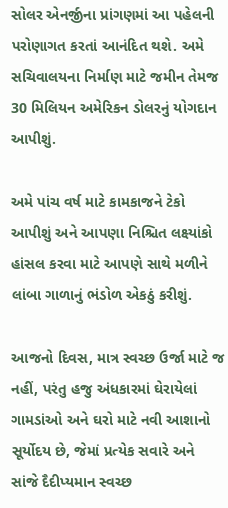સોલર એનર્જીના પ્રાંગણમાં આ પહેલની પરોણાગત કરતાં આનંદિત થશે. અમે સચિવાલયના નિર્માણ માટે જમીન તેમજ 30 મિલિયન અમેરિકન ડોલરનું યોગદાન આપીશું.

અમે પાંચ વર્ષ માટે કામકાજને ટેકો આપીશું અને આપણા નિશ્ચિત લક્ષ્યાંકો હાંસલ કરવા માટે આપણે સાથે મળીને લાંબા ગાળાનું ભંડોળ એકઠું કરીશું.

આજનો દિવસ, માત્ર સ્વચ્છ ઉર્જા માટે જ નહીં, પરંતુ હજુ અંધકારમાં ઘેરાયેલાં ગામડાંઓ અને ઘરો માટે નવી આશાનો સૂર્યોદય છે, જેમાં પ્રત્યેક સવારે અને સાંજે દૈદીપ્યમાન સ્વચ્છ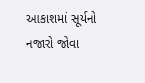આકાશમાં સૂર્યનો નજારો જોવા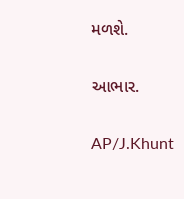મળશે.

આભાર.

AP/J.Khunt